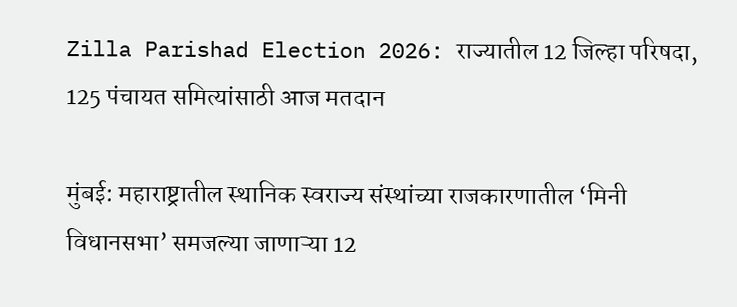Zilla Parishad Election 2026: राज्यातील 12 जिल्हा परिषदा, 125 पंचायत समित्यांसाठी आज मतदान

मुंबई: महाराष्ट्रातील स्थानिक स्वराज्य संस्थांच्या राजकारणातील ‘मिनी विधानसभा’ समजल्या जाणाऱ्या 12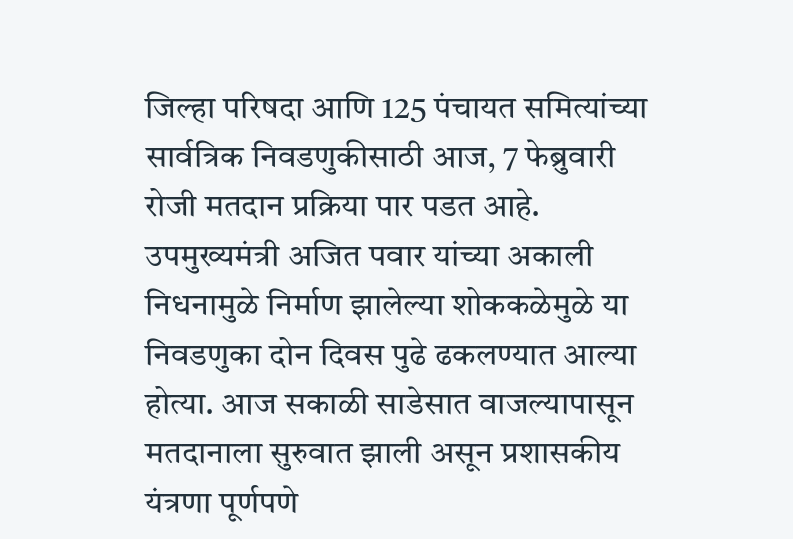जिल्हा परिषदा आणि 125 पंचायत समित्यांच्या सार्वत्रिक निवडणुकीसाठी आज, 7 फेब्रुवारी रोजी मतदान प्रक्रिया पार पडत आहे. उपमुख्यमंत्री अजित पवार यांच्या अकाली निधनामुळे निर्माण झालेल्या शोककळेमुळे या निवडणुका दोन दिवस पुढे ढकलण्यात आल्या होत्या. आज सकाळी साडेसात वाजल्यापासून मतदानाला सुरुवात झाली असून प्रशासकीय यंत्रणा पूर्णपणे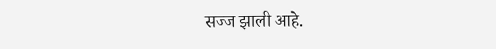सज्ज झाली आहे.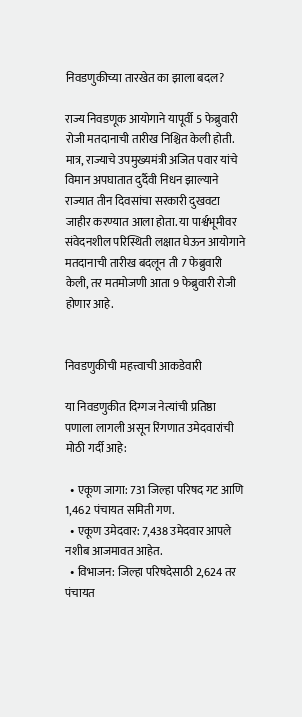निवडणुकीच्या तारखेत का झाला बदल?

राज्य निवडणूक आयोगाने यापूर्वी 5 फेब्रुवारी रोजी मतदानाची तारीख निश्चित केली होती. मात्र, राज्याचे उपमुख्यमंत्री अजित पवार यांचे विमान अपघातात दुर्दैवी निधन झाल्याने राज्यात तीन दिवसांचा सरकारी दुखवटा जाहीर करण्यात आला होता. या पार्श्वभूमीवर संवेदनशील परिस्थिती लक्षात घेऊन आयोगाने मतदानाची तारीख बदलून ती 7 फेब्रुवारी केली, तर मतमोजणी आता 9 फेब्रुवारी रोजी होणार आहे.


निवडणुकीची महत्त्वाची आकडेवारी

या निवडणुकीत दिग्गज नेत्यांची प्रतिष्ठा पणाला लागली असून रिंगणात उमेदवारांची मोठी गर्दी आहे:

  • एकूण जागा: 731 जिल्हा परिषद गट आणि 1,462 पंचायत समिती गण.
  • एकूण उमेदवार: 7,438 उमेदवार आपले नशीब आजमावत आहेत.
  • विभाजन: जिल्हा परिषदेसाठी 2,624 तर पंचायत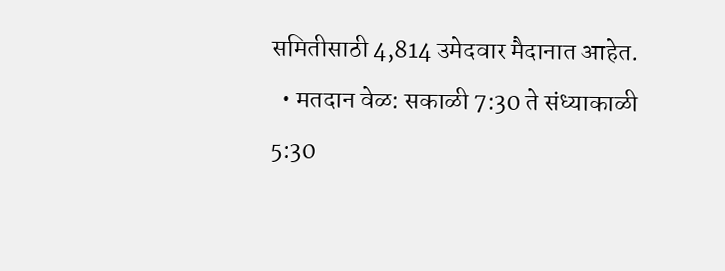समितीसाठी 4,814 उमेदवार मैदानात आहेत.
  • मतदान वेळ: सकाळी 7:30 ते संध्याकाळी 5:30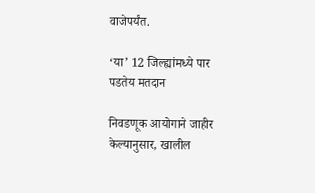वाजेपर्यंत.

‘या’ 12 जिल्ह्यांमध्ये पार पडतेय मतदान

निवडणूक आयोगाने जाहीर केल्यानुसार, खालील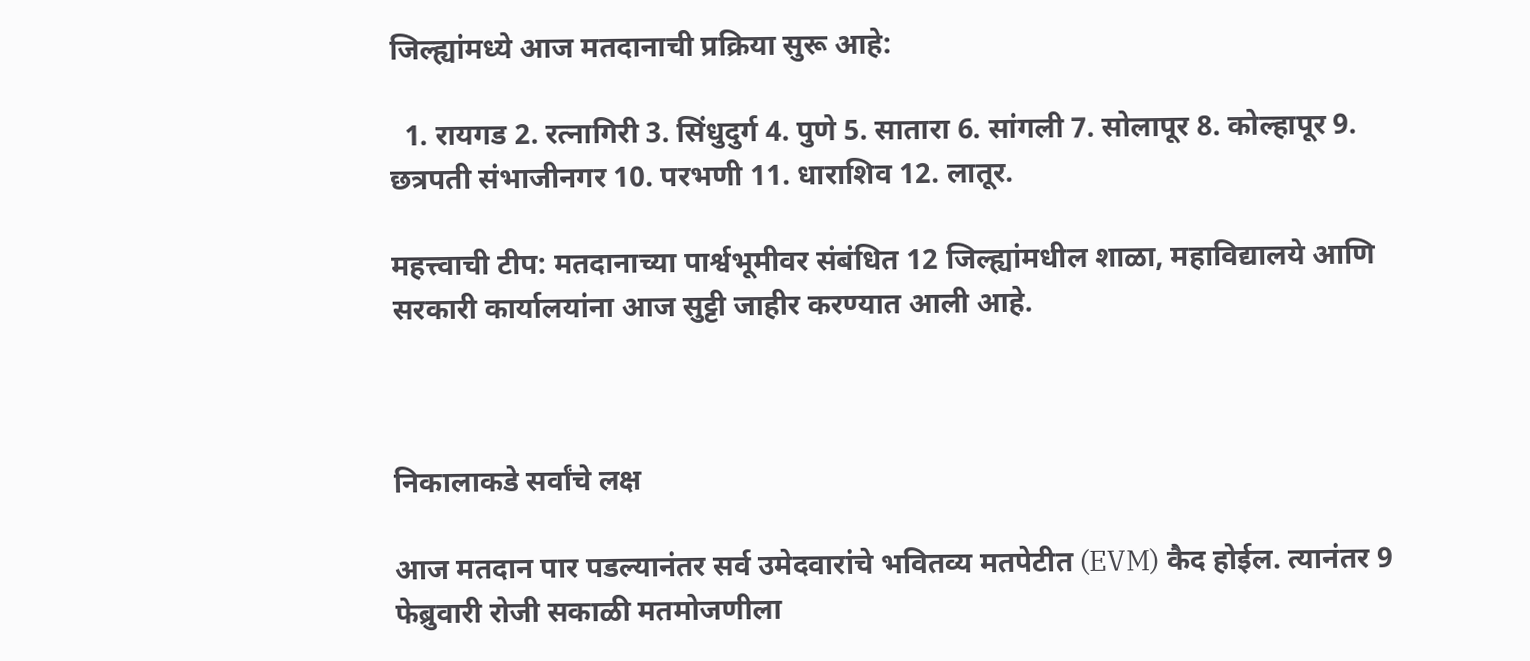जिल्ह्यांमध्ये आज मतदानाची प्रक्रिया सुरू आहे:

  1. रायगड 2. रत्नागिरी 3. सिंधुदुर्ग 4. पुणे 5. सातारा 6. सांगली 7. सोलापूर 8. कोल्हापूर 9. छत्रपती संभाजीनगर 10. परभणी 11. धाराशिव 12. लातूर.

महत्त्वाची टीप: मतदानाच्या पार्श्वभूमीवर संबंधित 12 जिल्ह्यांमधील शाळा, महाविद्यालये आणि सरकारी कार्यालयांना आज सुट्टी जाहीर करण्यात आली आहे.



निकालाकडे सर्वांचे लक्ष

आज मतदान पार पडल्यानंतर सर्व उमेदवारांचे भवितव्य मतपेटीत (EVM) कैद होईल. त्यानंतर 9 फेब्रुवारी रोजी सकाळी मतमोजणीला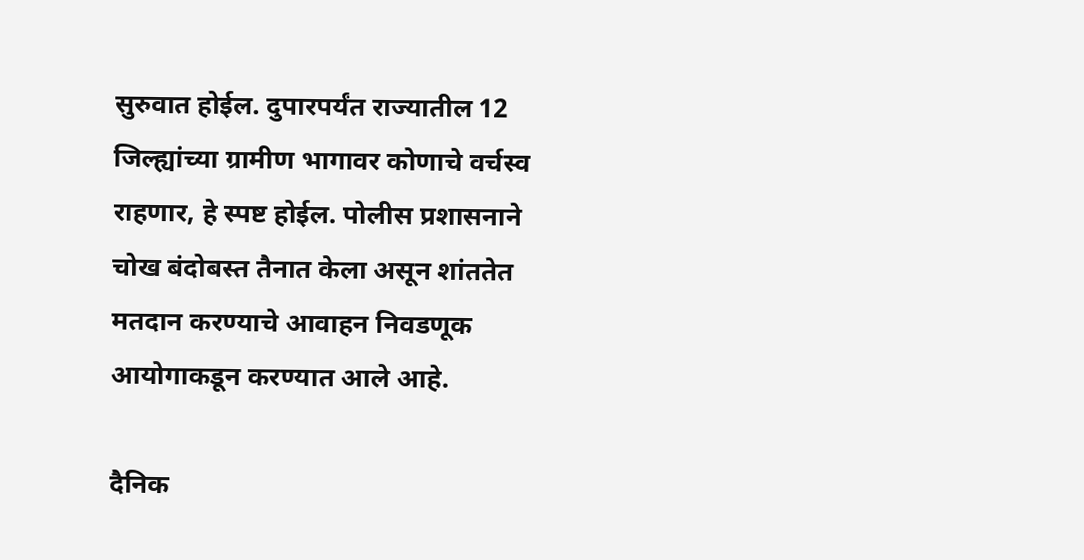सुरुवात होईल. दुपारपर्यंत राज्यातील 12 जिल्ह्यांच्या ग्रामीण भागावर कोणाचे वर्चस्व राहणार, हे स्पष्ट होईल. पोलीस प्रशासनाने चोख बंदोबस्त तैनात केला असून शांततेत मतदान करण्याचे आवाहन निवडणूक आयोगाकडून करण्यात आले आहे.

दैनिक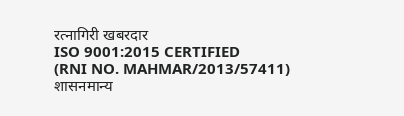रत्नागिरी खबरदार
ISO 9001:2015 CERTIFIED
(RNI NO. MAHMAR/2013/57411)
शासनमान्य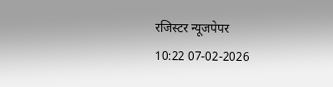रजिस्टर न्यूजपेपर
10:22 07-02-2026